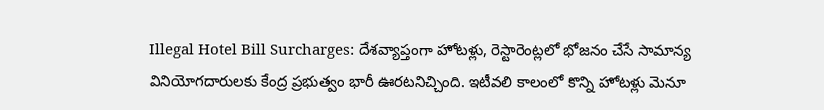Illegal Hotel Bill Surcharges: దేశవ్యాప్తంగా హోటళ్లు, రెస్టారెంట్లలో భోజనం చేసే సామాన్య వినియోగదారులకు కేంద్ర ప్రభుత్వం భారీ ఊరటనిచ్చింది. ఇటీవలి కాలంలో కొన్ని హోటళ్లు మెనూ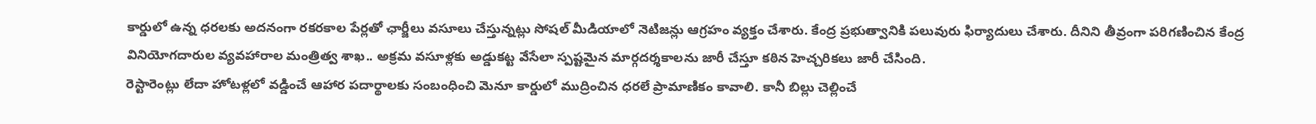కార్డులో ఉన్న ధరలకు అదనంగా రకరకాల పేర్లతో ఛార్జీలు వసూలు చేస్తున్నట్లు సోషల్ మీడియాలో నెటిజన్లు ఆగ్రహం వ్యక్తం చేశారు. కేంద్ర ప్రభుత్వానికి పలువురు ఫిర్యాదులు చేశారు. దీనిని తీవ్రంగా పరిగణించిన కేంద్ర వినియోగదారుల వ్యవహారాల మంత్రిత్వ శాఖ.. అక్రమ వసూళ్లకు అడ్డుకట్ట వేసేలా స్పష్టమైన మార్గదర్శకాలను జారీ చేస్తూ కఠిన హెచ్చరికలు జారీ చేసింది.
రెస్టారెంట్లు లేదా హోటళ్లలో వడ్డించే ఆహార పదార్థాలకు సంబంధించి మెనూ కార్డులో ముద్రించిన ధరలే ప్రామాణికం కావాలి. కానీ బిల్లు చెల్లించే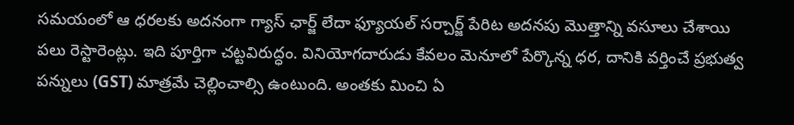సమయంలో ఆ ధరలకు అదనంగా గ్యాస్ ఛార్జ్ లేదా ఫ్యూయల్ సర్చార్జ్ పేరిట అదనపు మొత్తాన్ని వసూలు చేశాయి పలు రెస్టారెంట్లు. ఇది పూర్తిగా చట్టవిరుద్ధం. వినియోగదారుడు కేవలం మెనూలో పేర్కొన్న ధర, దానికి వర్తించే ప్రభుత్వ పన్నులు (GST) మాత్రమే చెల్లించాల్సి ఉంటుంది. అంతకు మించి ఏ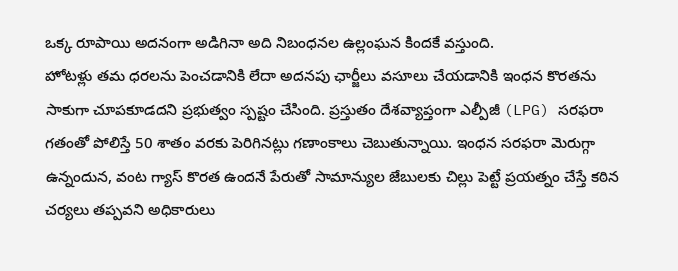ఒక్క రూపాయి అదనంగా అడిగినా అది నిబంధనల ఉల్లంఘన కిందకే వస్తుంది.
హోటళ్లు తమ ధరలను పెంచడానికి లేదా అదనపు ఛార్జీలు వసూలు చేయడానికి ఇంధన కొరతను సాకుగా చూపకూడదని ప్రభుత్వం స్పష్టం చేసింది. ప్రస్తుతం దేశవ్యాప్తంగా ఎల్పీజీ (LPG) సరఫరా గతంతో పోలిస్తే 50 శాతం వరకు పెరిగినట్లు గణాంకాలు చెబుతున్నాయి. ఇంధన సరఫరా మెరుగ్గా ఉన్నందున, వంట గ్యాస్ కొరత ఉందనే పేరుతో సామాన్యుల జేబులకు చిల్లు పెట్టే ప్రయత్నం చేస్తే కఠిన చర్యలు తప్పవని అధికారులు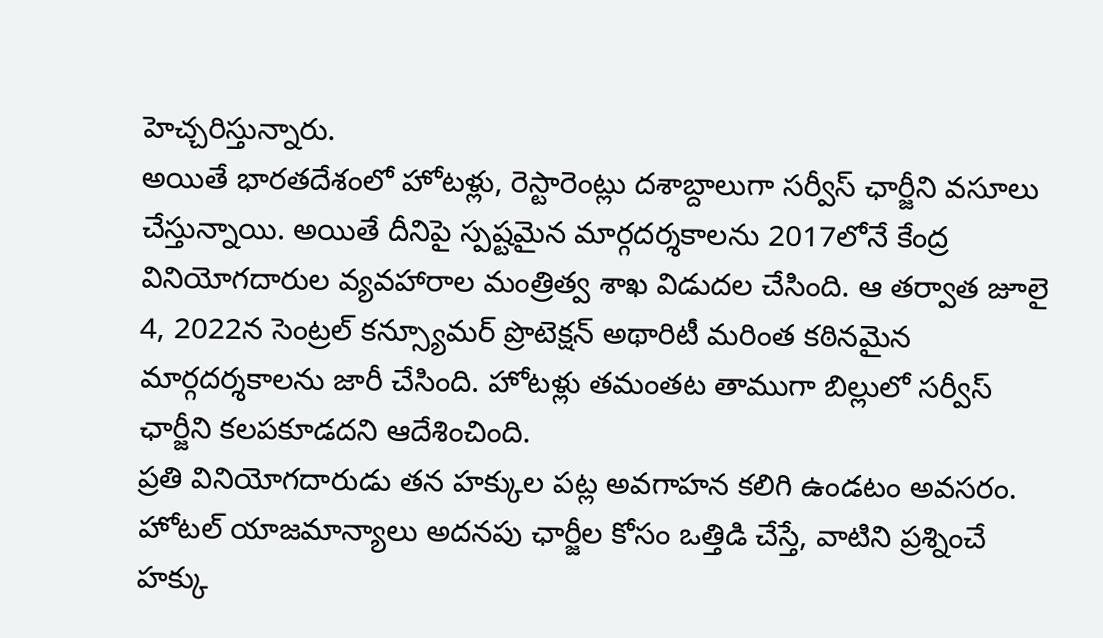హెచ్చరిస్తున్నారు.
అయితే భారతదేశంలో హోటళ్లు, రెస్టారెంట్లు దశాబ్దాలుగా సర్వీస్ ఛార్జీని వసూలు చేస్తున్నాయి. అయితే దీనిపై స్పష్టమైన మార్గదర్శకాలను 2017లోనే కేంద్ర వినియోగదారుల వ్యవహారాల మంత్రిత్వ శాఖ విడుదల చేసింది. ఆ తర్వాత జూలై 4, 2022న సెంట్రల్ కన్స్యూమర్ ప్రొటెక్షన్ అథారిటీ మరింత కఠినమైన మార్గదర్శకాలను జారీ చేసింది. హోటళ్లు తమంతట తాముగా బిల్లులో సర్వీస్ ఛార్జీని కలపకూడదని ఆదేశించింది.
ప్రతి వినియోగదారుడు తన హక్కుల పట్ల అవగాహన కలిగి ఉండటం అవసరం. హోటల్ యాజమాన్యాలు అదనపు ఛార్జీల కోసం ఒత్తిడి చేస్తే, వాటిని ప్రశ్నించే హక్కు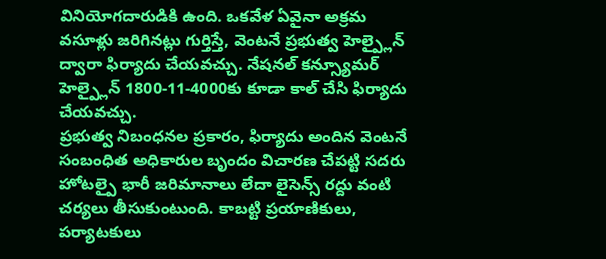వినియోగదారుడికి ఉంది. ఒకవేళ ఏవైనా అక్రమ వసూళ్లు జరిగినట్లు గుర్తిస్తే, వెంటనే ప్రభుత్వ హెల్ప్లైన్ ద్వారా ఫిర్యాదు చేయవచ్చు. నేషనల్ కన్స్యూమర్ హెల్ప్లైన్ 1800-11-4000కు కూడా కాల్ చేసి ఫిర్యాదు చేయవచ్చు.
ప్రభుత్వ నిబంధనల ప్రకారం, ఫిర్యాదు అందిన వెంటనే సంబంధిత అధికారుల బృందం విచారణ చేపట్టి సదరు హోటల్పై భారీ జరిమానాలు లేదా లైసెన్స్ రద్దు వంటి చర్యలు తీసుకుంటుంది. కాబట్టి ప్రయాణికులు, పర్యాటకులు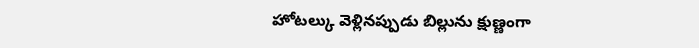హోటల్కు వెళ్లినప్పుడు బిల్లును క్షుణ్ణంగా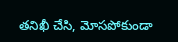తనిఖీ చేసి, మోసపోకుండా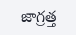జాగ్రత్త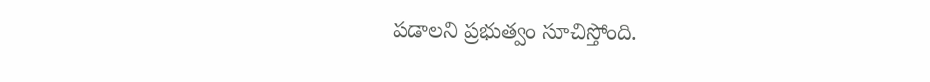పడాలని ప్రభుత్వం సూచిస్తోంది.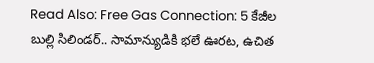Read Also: Free Gas Connection: 5 కేజీల బుల్లి సిలిండర్.. సామాన్యుడికి భలే ఊరట, ఉచిత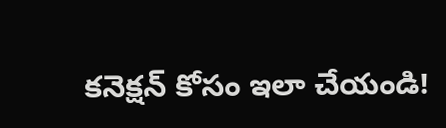కనెక్షన్ కోసం ఇలా చేయండి!